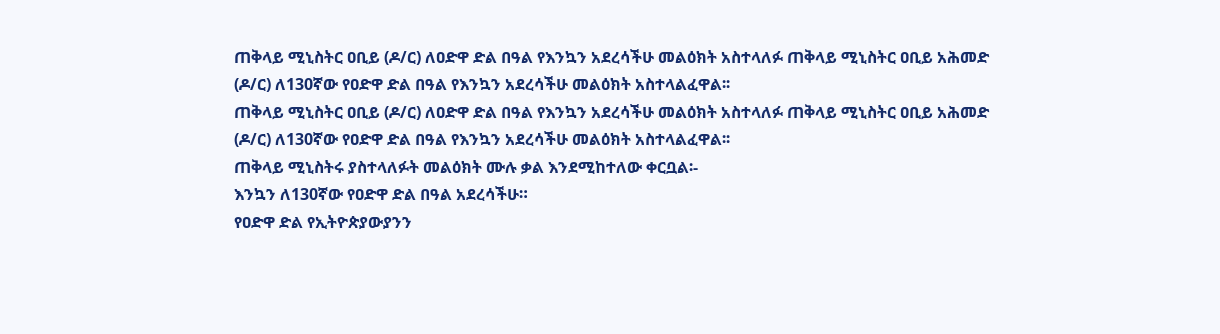ጠቅላይ ሚኒስትር ዐቢይ (ዶ/ር) ለዐድዋ ድል በዓል የእንኳን አደረሳችሁ መልዕክት አስተላለፉ ጠቅላይ ሚኒስትር ዐቢይ አሕመድ (ዶ/ር) ለ130ኛው የዐድዋ ድል በዓል የእንኳን አደረሳችሁ መልዕክት አስተላልፈዋል፡፡
ጠቅላይ ሚኒስትር ዐቢይ (ዶ/ር) ለዐድዋ ድል በዓል የእንኳን አደረሳችሁ መልዕክት አስተላለፉ ጠቅላይ ሚኒስትር ዐቢይ አሕመድ (ዶ/ር) ለ130ኛው የዐድዋ ድል በዓል የእንኳን አደረሳችሁ መልዕክት አስተላልፈዋል፡፡
ጠቅላይ ሚኒስትሩ ያስተላለፉት መልዕክት ሙሉ ቃል እንደሚከተለው ቀርቧል፡-
እንኳን ለ130ኛው የዐድዋ ድል በዓል አደረሳችሁ።
የዐድዋ ድል የኢትዮጵያውያንን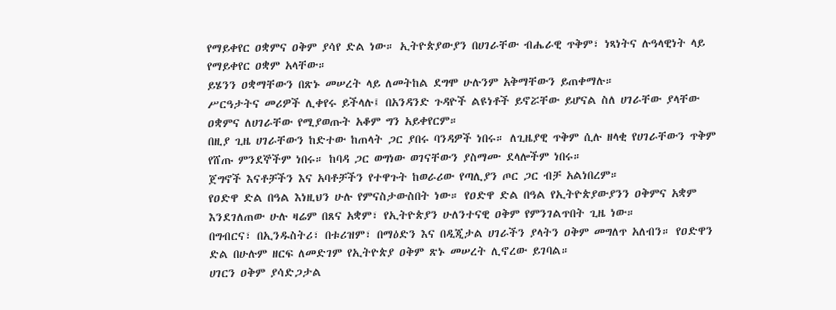የማይቀየር ዐቋምና ዐቅም ያሳየ ድል ነው። ኢትዮጵያውያን በሀገራቸው ብሔራዊ ጥቅም፣ ነጻነትና ሉዓላዊነት ላይ የማይቀየር ዐቋም አላቸው።
ይሄንን ዐቋማቸውን በጽኑ መሠረት ላይ ለመትከል ደግሞ ሁሉንም አቅማቸውን ይጠቀማሉ።
ሥርዓታትና መሪዎች ሊቀየሩ ይችላሉ፤ በአንዳንድ ጉዳዮች ልዩነቶች ይኖሯቸው ይሆናል ስለ ሀገራቸው ያላቸው ዐቋምና ለሀገራቸው የሚያወጡት አቆም ግን አይቀየርም።
በዚያ ጊዜ ሀገራቸውን ከድተው ከጠላት ጋር ያበሩ ባንዳዎች ነበሩ። ለጊዜያዊ ጥቅም ሲሉ ዘላቂ የሀገራቸውን ጥቅም የሸጡ ምንደኞችም ነበሩ። ከባዳ ጋር ወግነው ወገናቸውን ያስማሙ ደላሎችም ነበሩ።
ጀግኖች እናቶቻችን እና አባቶቻችን የተዋጉት ከወራሪው የጣሊያን ጦር ጋር ብቻ አልነበረም።
የዐድዋ ድል በዓል እነዚህን ሁሉ የምናስታውስበት ነው። የዐድዋ ድል በዓል የኢትዮጵያውያንን ዐቅምና አቋም እንደገለጠው ሁሉ ዛሬም በጸና አቋም፣ የኢትዮጵያን ሁለንተናዊ ዐቅም የምንገልጥበት ጊዜ ነው።
በግብርና፣ በኢንዱስትሪ፣ በቱሪዝም፣ በማዕድን እና በዲጂታል ሀገራችን ያላትን ዐቅም መግለጥ አለብን። የዐድዋን ድል በሁሉም ዘርፍ ለመድገም የኢትዮጵያ ዐቅም ጽኑ መሠረት ሊኖረው ይገባል።
ሀገርን ዐቅም ያሳድጋታል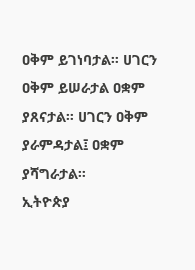ዐቅም ይገነባታል። ሀገርን ዐቅም ይሠራታል ዐቋም ያጸናታል። ሀገርን ዐቅም ያራምዳታል፤ ዐቋም ያሻግራታል።
ኢትዮጵያ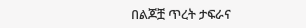በልጆቿ ጥረት ታፍራና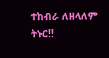ተከብራ ለዘላለም ትኑር!!